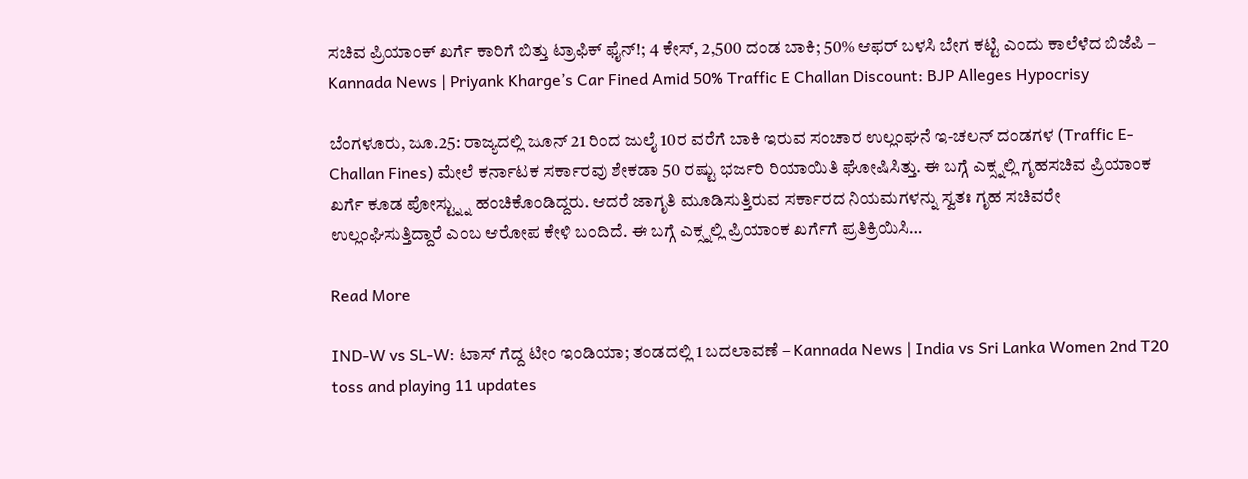ಸಚಿವ ಪ್ರಿಯಾಂಕ್ ಖರ್ಗೆ ಕಾರಿಗೆ ಬಿತ್ತು ಟ್ರಾಫಿಕ್ ಫೈನ್!; 4 ಕೇಸ್, 2,500 ದಂಡ ಬಾಕಿ; 50% ಆಫರ್ ಬಳಸಿ ಬೇಗ ಕಟ್ಟಿ ಎಂದು ಕಾಲೆಳೆದ ಬಿಜೆಪಿ – Kannada News | Priyank Kharge’s Car Fined Amid 50% Traffic E Challan Discount: BJP Alleges Hypocrisy

ಬೆಂಗಳೂರು, ಜೂ.25: ರಾಜ್ಯದಲ್ಲಿ ಜೂನ್ 21 ರಿಂದ ಜುಲೈ 10ರ ವರೆಗೆ ಬಾಕಿ ಇರುವ ಸಂಚಾರ ಉಲ್ಲಂಘನೆ ಇ-ಚಲನ್ ದಂಡಗಳ (Traffic E-Challan Fines) ಮೇಲೆ ಕರ್ನಾಟಕ ಸರ್ಕಾರವು ಶೇಕಡಾ 50 ರಷ್ಟು ಭರ್ಜರಿ ರಿಯಾಯಿತಿ ಘೋಷಿಸಿತ್ತು. ಈ ಬಗ್ಗೆ ಎಕ್ಸ್ನಲ್ಲಿ ಗೃಹಸಚಿವ ಪ್ರಿಯಾಂಕ ಖರ್ಗೆ ಕೂಡ ಪೋಸ್ಟ್ನ್ನು ಹಂಚಿಕೊಂಡಿದ್ದರು. ಆದರೆ ಜಾಗೃತಿ ಮೂಡಿಸುತ್ತಿರುವ ಸರ್ಕಾರದ ನಿಯಮಗಳನ್ನು ಸ್ವತಃ ಗೃಹ ಸಚಿವರೇ ಉಲ್ಲಂಘಿಸುತ್ತಿದ್ದಾರೆ ಎಂಬ ಆರೋಪ ಕೇಳಿ ಬಂದಿದೆ. ಈ ಬಗ್ಗೆ ಎಕ್ಸ್ನಲ್ಲಿ ಪ್ರಿಯಾಂಕ ಖರ್ಗೆಗೆ ಪ್ರತಿಕ್ರಿಯಿಸಿ…

Read More

IND-W vs SL-W: ಟಾಸ್ ಗೆದ್ದ ಟೀಂ ಇಂಡಿಯಾ; ತಂಡದಲ್ಲಿ 1 ಬದಲಾವಣೆ – Kannada News | India vs Sri Lanka Women 2nd T20 toss and playing 11 updates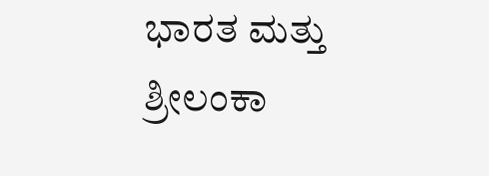ಭಾರತ ಮತ್ತು ಶ್ರೀಲಂಕಾ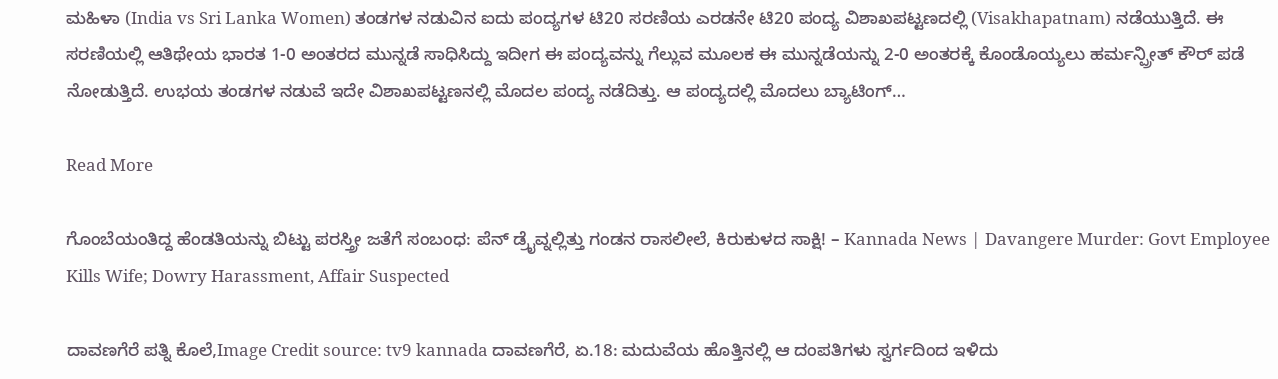ಮಹಿಳಾ (India vs Sri Lanka Women) ತಂಡಗಳ ನಡುವಿನ ಐದು ಪಂದ್ಯಗಳ ಟಿ20 ಸರಣಿಯ ಎರಡನೇ ಟಿ20 ಪಂದ್ಯ ವಿಶಾಖಪಟ್ಟಣದಲ್ಲಿ (Visakhapatnam) ನಡೆಯುತ್ತಿದೆ. ಈ ಸರಣಿಯಲ್ಲಿ ಆತಿಥೇಯ ಭಾರತ 1-0 ಅಂತರದ ಮುನ್ನಡೆ ಸಾಧಿಸಿದ್ದು ಇದೀಗ ಈ ಪಂದ್ಯವನ್ನು ಗೆಲ್ಲುವ ಮೂಲಕ ಈ ಮುನ್ನಡೆಯನ್ನು 2-0 ಅಂತರಕ್ಕೆ ಕೊಂಡೊಯ್ಯಲು ಹರ್ಮನ್ಪ್ರೀತ್ ಕೌರ್ ಪಡೆ ನೋಡುತ್ತಿದೆ. ಉಭಯ ತಂಡಗಳ ನಡುವೆ ಇದೇ ವಿಶಾಖಪಟ್ಟಣನಲ್ಲಿ ಮೊದಲ ಪಂದ್ಯ ನಡೆದಿತ್ತು. ಆ ಪಂದ್ಯದಲ್ಲಿ ಮೊದಲು ಬ್ಯಾಟಿಂಗ್‌…

Read More

ಗೊಂಬೆಯಂತಿದ್ದ ಹೆಂಡತಿಯನ್ನು ಬಿಟ್ಟು ಪರಸ್ತ್ರೀ ಜತೆಗೆ ಸಂಬಂಧ: ಪೆನ್ ಡ್ರೈವ್ನಲ್ಲಿತ್ತು ಗಂಡನ ರಾಸಲೀಲೆ, ಕಿರುಕುಳದ ಸಾಕ್ಷಿ! – Kannada News | Davangere Murder: Govt Employee Kills Wife; Dowry Harassment, Affair Suspected

ದಾವಣಗೆರೆ ಪತ್ನಿ ಕೊಲೆ,Image Credit source: tv9 kannada ದಾವಣಗೆರೆ, ಏ.18: ಮದುವೆಯ ಹೊತ್ತಿನಲ್ಲಿ ಆ ದಂಪತಿಗಳು ಸ್ವರ್ಗದಿಂದ ಇಳಿದು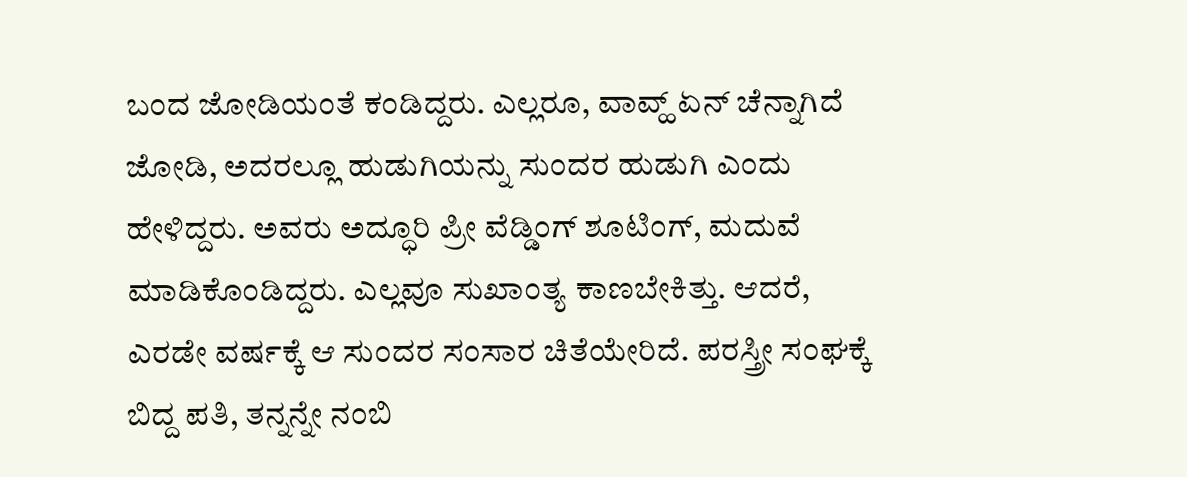ಬಂದ ಜೋಡಿಯಂತೆ ಕಂಡಿದ್ದರು. ಎಲ್ಲರೂ, ವಾವ್ಹ್ ಏನ್ ಚೆನ್ನಾಗಿದೆ ಜೋಡಿ, ಅದರಲ್ಲೂ ಹುಡುಗಿಯನ್ನು ಸುಂದರ ಹುಡುಗಿ ಎಂದು ಹೇಳಿದ್ದರು. ಅವರು ಅದ್ಧೂರಿ ಪ್ರೀ ವೆಡ್ಡಿಂಗ್ ಶೂಟಿಂಗ್, ಮದುವೆ ಮಾಡಿಕೊಂಡಿದ್ದರು. ಎಲ್ಲವೂ ಸುಖಾಂತ್ಯ ಕಾಣಬೇಕಿತ್ತು. ಆದರೆ, ಎರಡೇ ವರ್ಷಕ್ಕೆ ಆ ಸುಂದರ ಸಂಸಾರ ಚಿತೆಯೇರಿದೆ. ಪರಸ್ತ್ರೀ ಸಂಘಕ್ಕೆ ಬಿದ್ದ ಪತಿ, ತನ್ನನ್ನೇ ನಂಬಿ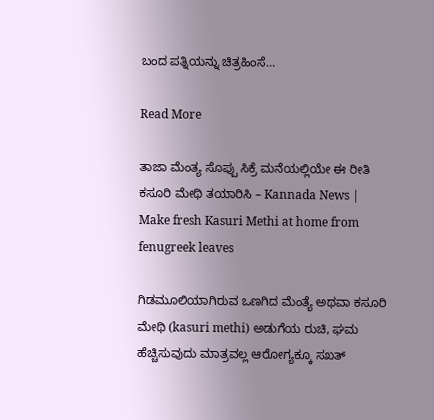ಬಂದ ಪತ್ನಿಯನ್ನು ಚಿತ್ರಹಿಂಸೆ…

Read More

ತಾಜಾ ಮೆಂತ್ಯ ಸೊಪ್ಪು ಸಿಕ್ರೆ ಮನೆಯಲ್ಲಿಯೇ ಈ ರೀತಿ ಕಸೂರಿ ಮೇಥಿ ತಯಾರಿಸಿ – Kannada News | Make fresh Kasuri Methi at home from fenugreek leaves

ಗಿಡಮೂಲಿಯಾಗಿರುವ ಒಣಗಿದ ಮೆಂತ್ಯೆ ಅಥವಾ ಕಸೂರಿ ಮೇಥಿ (kasuri methi) ಅಡುಗೆಯ ರುಚಿ, ಘಮ ಹೆಚ್ಚಿಸುವುದು ಮಾತ್ರವಲ್ಲ ಆರೋಗ್ಯಕ್ಕೂ ಸಖತ್‌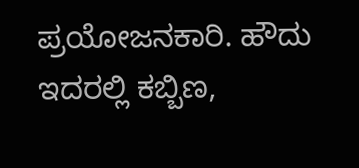ಪ್ರಯೋಜನಕಾರಿ. ಹೌದು ಇದರಲ್ಲಿ ಕಬ್ಬಿಣ,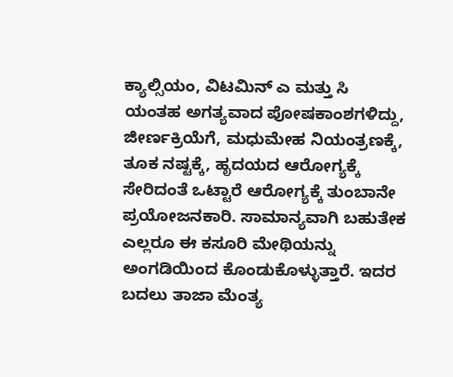ಕ್ಯಾಲ್ಸಿಯಂ, ವಿಟಮಿನ್‌ ಎ ಮತ್ತು ಸಿ ಯಂತಹ ಅಗತ್ಯವಾದ ಪೋಷಕಾಂಶಗಳಿದ್ದು, ಜೀರ್ಣಕ್ರಿಯೆಗೆ, ಮಧುಮೇಹ ನಿಯಂತ್ರಣಕ್ಕೆ,  ತೂಕ ನಷ್ಟಕ್ಕೆ, ಹೃದಯದ ಆರೋಗ್ಯಕ್ಕೆ ಸೇರಿದಂತೆ ಒಟ್ಟಾರೆ ಆರೋಗ್ಯಕ್ಕೆ ತುಂಬಾನೇ ಪ್ರಯೋಜನಕಾರಿ. ಸಾಮಾನ್ಯವಾಗಿ ಬಹುತೇಕ ಎಲ್ಲರೂ ಈ ಕಸೂರಿ ಮೇಥಿಯನ್ನು ಅಂಗಡಿಯಿಂದ ಕೊಂಡುಕೊಳ್ಳುತ್ತಾರೆ. ಇದರ ಬದಲು ತಾಜಾ ಮೆಂತ್ಯ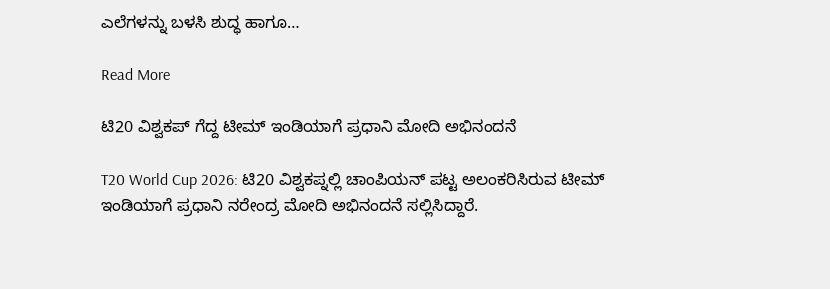ಎಲೆಗಳನ್ನು ಬಳಸಿ ಶುದ್ಧ ಹಾಗೂ…

Read More

ಟಿ20 ವಿಶ್ವಕಪ್ ಗೆದ್ದ ಟೀಮ್ ಇಂಡಿಯಾಗೆ ಪ್ರಧಾನಿ ಮೋದಿ ಅಭಿನಂದನೆ

T20 World Cup 2026: ಟಿ20 ವಿಶ್ವಕಪ್ನಲ್ಲಿ ಚಾಂಪಿಯನ್ ಪಟ್ಟ ಅಲಂಕರಿಸಿರುವ ಟೀಮ್ ಇಂಡಿಯಾಗೆ ಪ್ರಧಾನಿ ನರೇಂದ್ರ ಮೋದಿ ಅಭಿನಂದನೆ ಸಲ್ಲಿಸಿದ್ದಾರೆ.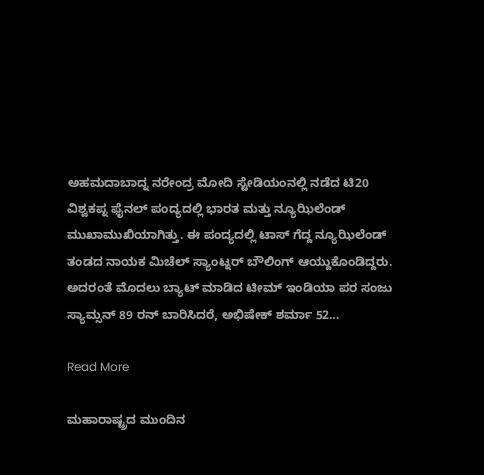ಅಹಮದಾಬಾದ್ನ ನರೇಂದ್ರ ಮೋದಿ ಸ್ಟೇಡಿಯಂನಲ್ಲಿ ನಡೆದ ಟಿ20 ವಿಶ್ವಕಪ್ನ ಫೈನಲ್ ಪಂದ್ಯದಲ್ಲಿ ಭಾರತ ಮತ್ತು ನ್ಯೂಝಿಲೆಂಡ್ ಮುಖಾಮುಖಿಯಾಗಿತ್ತು. ಈ ಪಂದ್ಯದಲ್ಲಿ ಟಾಸ್ ಗೆದ್ದ ನ್ಯೂಝಿಲೆಂಡ್ ತಂಡದ ನಾಯಕ ಮಿಚೆಲ್ ಸ್ಯಾಂಟ್ನರ್ ಬೌಲಿಂಗ್ ಆಯ್ದುಕೊಂಡಿದ್ದರು. ಅದರಂತೆ ಮೊದಲು ಬ್ಯಾಟ್ ಮಾಡಿದ ಟೀಮ್ ಇಂಡಿಯಾ ಪರ ಸಂಜು ಸ್ಯಾಮ್ಸನ್ 89 ರನ್ ಬಾರಿಸಿದರೆ, ಅಭಿಷೇಕ್ ಶರ್ಮಾ 52…

Read More

ಮಹಾರಾಷ್ಟ್ರದ ಮುಂದಿನ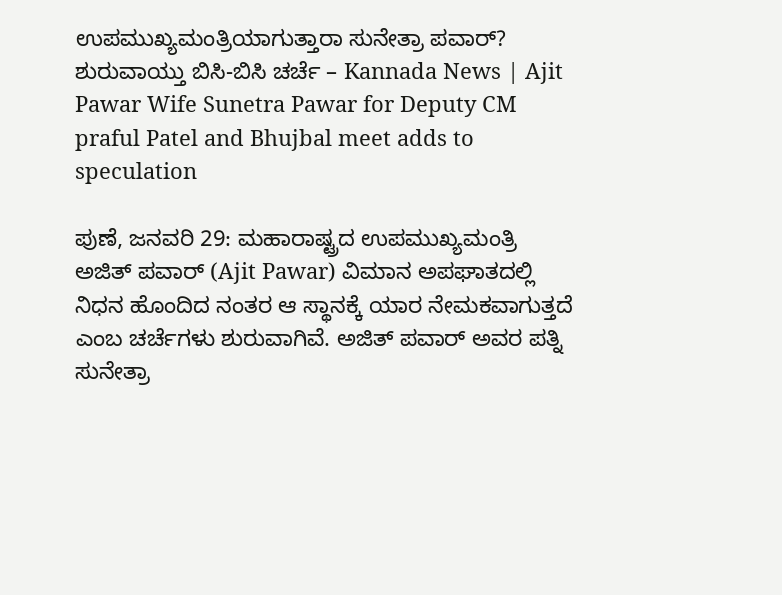ಉಪಮುಖ್ಯಮಂತ್ರಿಯಾಗುತ್ತಾರಾ ಸುನೇತ್ರಾ ಪವಾರ್? ಶುರುವಾಯ್ತು ಬಿಸಿ-ಬಿಸಿ ಚರ್ಚೆ – Kannada News | Ajit Pawar Wife Sunetra Pawar for Deputy CM praful Patel and Bhujbal meet adds to speculation

ಪುಣೆ, ಜನವರಿ 29: ಮಹಾರಾಷ್ಟ್ರದ ಉಪಮುಖ್ಯಮಂತ್ರಿ ಅಜಿತ್ ಪವಾರ್ (Ajit Pawar) ವಿಮಾನ ಅಪಘಾತದಲ್ಲಿ ನಿಧನ ಹೊಂದಿದ ನಂತರ ಆ ಸ್ಥಾನಕ್ಕೆ ಯಾರ ನೇಮಕವಾಗುತ್ತದೆ ಎಂಬ ಚರ್ಚೆಗಳು ಶುರುವಾಗಿವೆ. ಅಜಿತ್ ಪವಾರ್ ಅವರ ಪತ್ನಿ ಸುನೇತ್ರಾ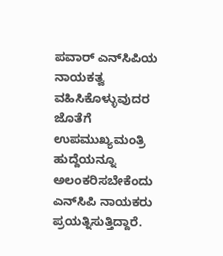ಪವಾರ್ ಎನ್‌ಸಿಪಿಯ ನಾಯಕತ್ವ ವಹಿಸಿಕೊಳ್ಳುವುದರ ಜೊತೆಗೆ ಉಪಮುಖ್ಯಮಂತ್ರಿ ಹುದ್ದೆಯನ್ನೂ ಅಲಂಕರಿಸಬೇಕೆಂದು ಎನ್‌ಸಿಪಿ ನಾಯಕರು ಪ್ರಯತ್ನಿಸುತ್ತಿದ್ದಾರೆ.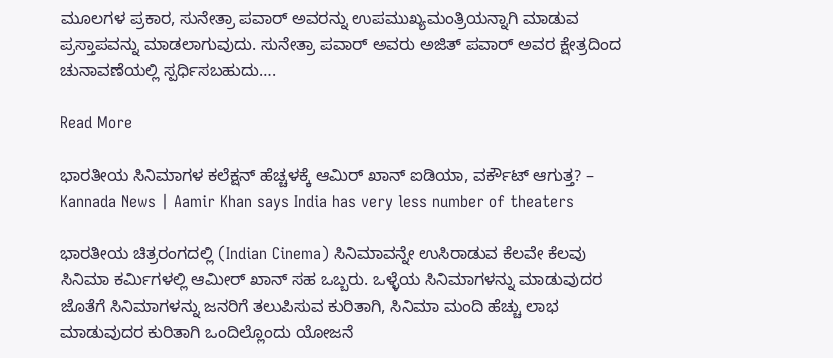ಮೂಲಗಳ ಪ್ರಕಾರ, ಸುನೇತ್ರಾ ಪವಾರ್ ಅವರನ್ನು ಉಪಮುಖ್ಯಮಂತ್ರಿಯನ್ನಾಗಿ ಮಾಡುವ ಪ್ರಸ್ತಾಪವನ್ನು ಮಾಡಲಾಗುವುದು. ಸುನೇತ್ರಾ ಪವಾರ್ ಅವರು ಅಜಿತ್‌ ಪವಾರ್ ಅವರ ಕ್ಷೇತ್ರದಿಂದ ಚುನಾವಣೆಯಲ್ಲಿ ಸ್ಪರ್ಧಿಸಬಹುದು….

Read More

ಭಾರತೀಯ ಸಿನಿಮಾಗಳ ಕಲೆಕ್ಷನ್ ಹೆಚ್ಚಳಕ್ಕೆ ಆಮಿರ್ ಖಾನ್ ಐಡಿಯಾ, ವರ್ಕೌಟ್ ಆಗುತ್ತ? – Kannada News | Aamir Khan says India has very less number of theaters

ಭಾರತೀಯ ಚಿತ್ರರಂಗದಲ್ಲಿ (Indian Cinema) ಸಿನಿಮಾವನ್ನೇ ಉಸಿರಾಡುವ ಕೆಲವೇ ಕೆಲವು ಸಿನಿಮಾ ಕರ್ಮಿಗಳಲ್ಲಿ ಆಮೀರ್ ಖಾನ್ ಸಹ ಒಬ್ಬರು. ಒಳ್ಳೆಯ ಸಿನಿಮಾಗಳನ್ನು ಮಾಡುವುದರ ಜೊತೆಗೆ ಸಿನಿಮಾಗಳನ್ನು ಜನರಿಗೆ ತಲುಪಿಸುವ ಕುರಿತಾಗಿ, ಸಿನಿಮಾ ಮಂದಿ ಹೆಚ್ಚು ಲಾಭ ಮಾಡುವುದರ ಕುರಿತಾಗಿ ಒಂದಿಲ್ಲೊಂದು ಯೋಜನೆ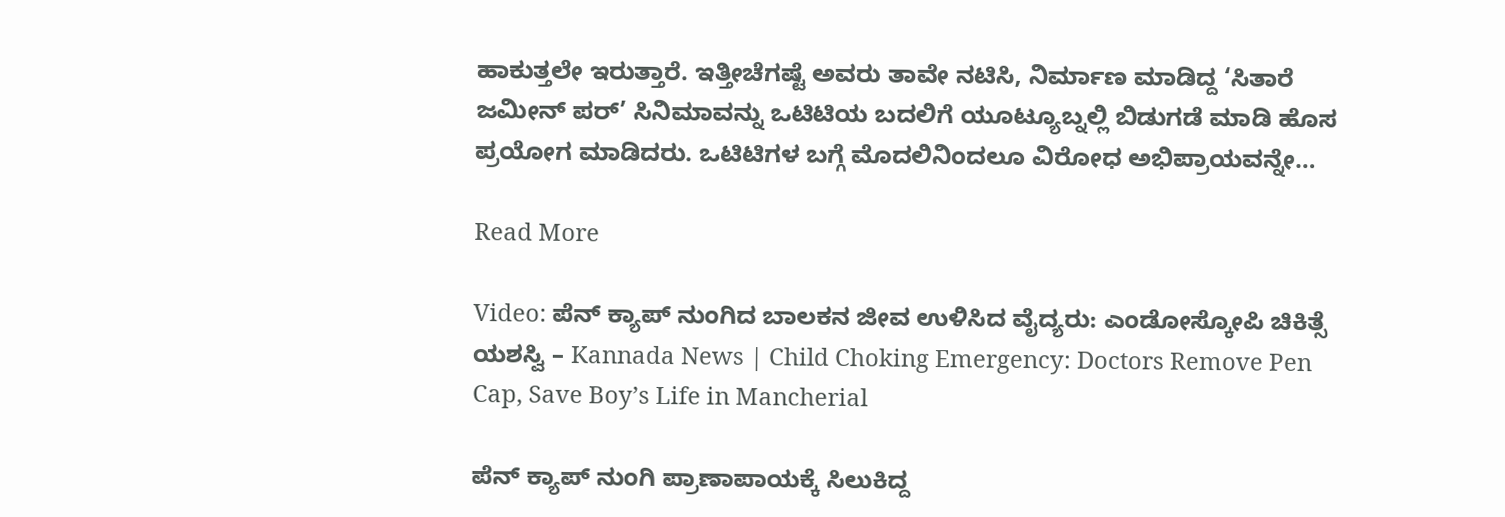ಹಾಕುತ್ತಲೇ ಇರುತ್ತಾರೆ. ಇತ್ತೀಚೆಗಷ್ಟೆ ಅವರು ತಾವೇ ನಟಿಸಿ, ನಿರ್ಮಾಣ ಮಾಡಿದ್ದ ‘ಸಿತಾರೆ ಜಮೀನ್ ಪರ್’ ಸಿನಿಮಾವನ್ನು ಒಟಿಟಿಯ ಬದಲಿಗೆ ಯೂಟ್ಯೂಬ್ನಲ್ಲಿ ಬಿಡುಗಡೆ ಮಾಡಿ ಹೊಸ ಪ್ರಯೋಗ ಮಾಡಿದರು. ಒಟಿಟಿಗಳ ಬಗ್ಗೆ ಮೊದಲಿನಿಂದಲೂ ವಿರೋಧ ಅಭಿಪ್ರಾಯವನ್ನೇ…

Read More

Video: ಪೆನ್ ಕ್ಯಾಪ್ ನುಂಗಿದ ಬಾಲಕನ ಜೀವ ಉಳಿಸಿದ ವೈದ್ಯರು: ಎಂಡೋಸ್ಕೋಪಿ ಚಿಕಿತ್ಸೆ ಯಶಸ್ವಿ – Kannada News | Child Choking Emergency: Doctors Remove Pen Cap, Save Boy’s Life in Mancherial

ಪೆನ್ ಕ್ಯಾಪ್ ನುಂಗಿ ಪ್ರಾಣಾಪಾಯಕ್ಕೆ ಸಿಲುಕಿದ್ದ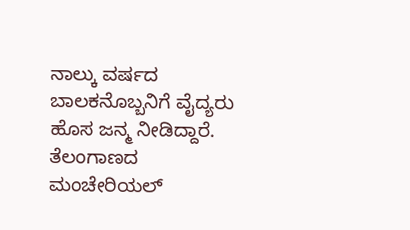ನಾಲ್ಕು ವರ್ಷದ ಬಾಲಕನೊಬ್ಬನಿಗೆ ವೈದ್ಯರು ಹೊಸ ಜನ್ಮ ನೀಡಿದ್ದಾರೆ. ತೆಲಂಗಾಣದ ಮಂಚೇರಿಯಲ್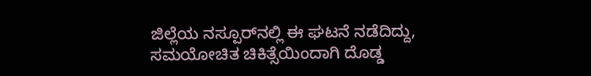ಜಿಲ್ಲೆಯ ನಸ್ಪೂರ್‌ನಲ್ಲಿ ಈ ಘಟನೆ ನಡೆದಿದ್ದು, ಸಮಯೋಚಿತ ಚಿಕಿತ್ಸೆಯಿಂದಾಗಿ ದೊಡ್ಡ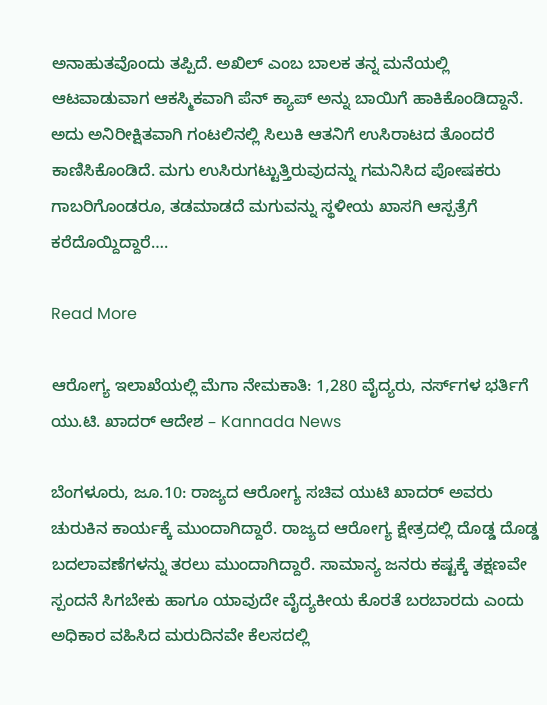ಅನಾಹುತವೊಂದು ತಪ್ಪಿದೆ. ಅಖಿಲ್ ಎಂಬ ಬಾಲಕ ತನ್ನ ಮನೆಯಲ್ಲಿ ಆಟವಾಡುವಾಗ ಆಕಸ್ಮಿಕವಾಗಿ ಪೆನ್ ಕ್ಯಾಪ್ ಅನ್ನು ಬಾಯಿಗೆ ಹಾಕಿಕೊಂಡಿದ್ದಾನೆ. ಅದು ಅನಿರೀಕ್ಷಿತವಾಗಿ ಗಂಟಲಿನಲ್ಲಿ ಸಿಲುಕಿ ಆತನಿಗೆ ಉಸಿರಾಟದ ತೊಂದರೆ ಕಾಣಿಸಿಕೊಂಡಿದೆ. ಮಗು ಉಸಿರುಗಟ್ಟುತ್ತಿರುವುದನ್ನು ಗಮನಿಸಿದ ಪೋಷಕರು ಗಾಬರಿಗೊಂಡರೂ, ತಡಮಾಡದೆ ಮಗುವನ್ನು ಸ್ಥಳೀಯ ಖಾಸಗಿ ಆಸ್ಪತ್ರೆಗೆ ಕರೆದೊಯ್ದಿದ್ದಾರೆ….

Read More

ಆರೋಗ್ಯ ಇಲಾಖೆಯಲ್ಲಿ ಮೆಗಾ ನೇಮಕಾತಿ: 1,280 ವೈದ್ಯರು, ನರ್ಸ್‌ಗಳ ಭರ್ತಿಗೆ ಯು.ಟಿ. ಖಾದರ್ ಆದೇಶ – Kannada News

ಬೆಂಗಳೂರು, ಜೂ.10: ರಾಜ್ಯದ ಆರೋಗ್ಯ ಸಚಿವ ಯುಟಿ ಖಾದರ್ ಅವರು ಚುರುಕಿನ ಕಾರ್ಯಕ್ಕೆ ಮುಂದಾಗಿದ್ದಾರೆ. ರಾಜ್ಯದ ಆರೋಗ್ಯ ಕ್ಷೇತ್ರದಲ್ಲಿ ದೊಡ್ಡ ದೊಡ್ಡ ಬದಲಾವಣೆಗಳನ್ನು ತರಲು ಮುಂದಾಗಿದ್ದಾರೆ. ಸಾಮಾನ್ಯ ಜನರು ಕಷ್ಟಕ್ಕೆ ತಕ್ಷಣವೇ ಸ್ಪಂದನೆ ಸಿಗಬೇಕು ಹಾಗೂ ಯಾವುದೇ ವೈದ್ಯಕೀಯ ಕೊರತೆ ಬರಬಾರದು ಎಂದು ಅಧಿಕಾರ ವಹಿಸಿದ ಮರುದಿನವೇ ಕೆಲಸದಲ್ಲಿ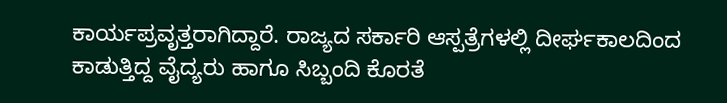ಕಾರ್ಯಪ್ರವೃತ್ತರಾಗಿದ್ದಾರೆ. ರಾಜ್ಯದ ಸರ್ಕಾರಿ ಆಸ್ಪತ್ರೆಗಳಲ್ಲಿ ದೀರ್ಘಕಾಲದಿಂದ ಕಾಡುತ್ತಿದ್ದ ವೈದ್ಯರು ಹಾಗೂ ಸಿಬ್ಬಂದಿ ಕೊರತೆ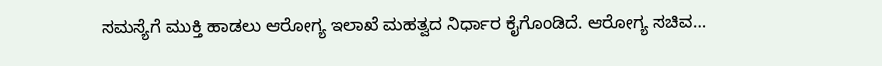ಸಮಸ್ಯೆಗೆ ಮುಕ್ತಿ ಹಾಡಲು ಆರೋಗ್ಯ ಇಲಾಖೆ ಮಹತ್ವದ ನಿರ್ಧಾರ ಕೈಗೊಂಡಿದೆ. ಆರೋಗ್ಯ ಸಚಿವ…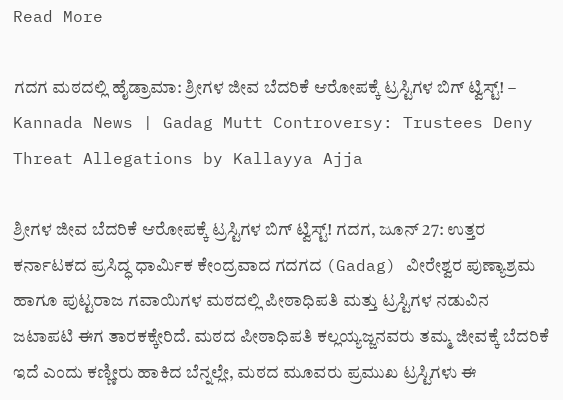Read More

ಗದಗ ಮಠದಲ್ಲಿ ಹೈಡ್ರಾಮಾ: ಶ್ರೀಗಳ ಜೀವ ಬೆದರಿಕೆ ಆರೋಪಕ್ಕೆ ಟ್ರಸ್ಟಿಗಳ ಬಿಗ್‌ ಟ್ವಿಸ್ಟ್‌! – Kannada News | Gadag Mutt Controversy: Trustees Deny Threat Allegations by Kallayya Ajja

ಶ್ರೀಗಳ ಜೀವ ಬೆದರಿಕೆ ಆರೋಪಕ್ಕೆ ಟ್ರಸ್ಟಿಗಳ ಬಿಗ್‌ ಟ್ವಿಸ್ಟ್‌! ಗದಗ, ಜೂನ್ 27: ಉತ್ತರ ಕರ್ನಾಟಕದ ಪ್ರಸಿದ್ಧ ಧಾರ್ಮಿಕ ಕೇಂದ್ರವಾದ ಗದಗದ (Gadag) ವೀರೇಶ್ವರ ಪುಣ್ಯಾಶ್ರಮ ಹಾಗೂ ಪುಟ್ಟರಾಜ ಗವಾಯಿಗಳ ಮಠದಲ್ಲಿ ಪೀಠಾಧಿಪತಿ ಮತ್ತು ಟ್ರಸ್ಟಿಗಳ ನಡುವಿನ ಜಟಾಪಟಿ ಈಗ ತಾರಕಕ್ಕೇರಿದೆ. ಮಠದ ಪೀಠಾಧಿಪತಿ ಕಲ್ಲಯ್ಯಜ್ಜನವರು ತಮ್ಮ ಜೀವಕ್ಕೆ ಬೆದರಿಕೆ ಇದೆ ಎಂದು ಕಣ್ಣೀರು ಹಾಕಿದ ಬೆನ್ನಲ್ಲೇ, ಮಠದ ಮೂವರು ಪ್ರಮುಖ ಟ್ರಸ್ಟಿಗಳು ಈ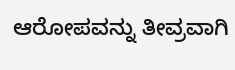ಆರೋಪವನ್ನು ತೀವ್ರವಾಗಿ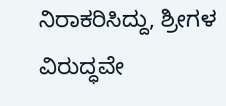ನಿರಾಕರಿಸಿದ್ದು, ಶ್ರೀಗಳ ವಿರುದ್ಧವೇ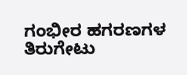ಗಂಭೀರ ಹಗರಣಗಳ ತಿರುಗೇಟು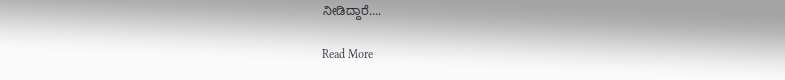ನೀಡಿದ್ದಾರೆ….

Read More